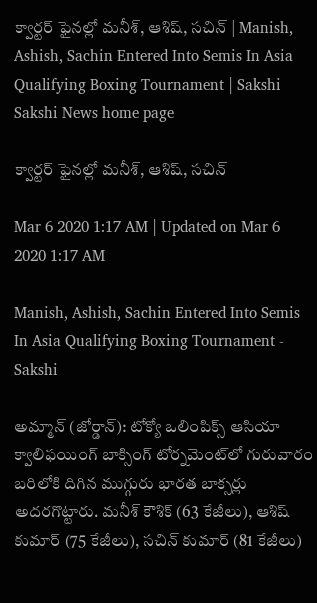క్వార్టర్‌ ఫైనల్లో మనీశ్, ఆశిష్, సచిన్‌ | Manish, Ashish, Sachin Entered Into Semis In Asia Qualifying Boxing Tournament | Sakshi
Sakshi News home page

క్వార్టర్‌ ఫైనల్లో మనీశ్, ఆశిష్, సచిన్‌

Mar 6 2020 1:17 AM | Updated on Mar 6 2020 1:17 AM

Manish, Ashish, Sachin Entered Into Semis In Asia Qualifying Boxing Tournament - Sakshi

అమ్మాన్‌ (జోర్డాన్‌): టోక్యో ఒలింపిక్స్‌ ఆసియా క్వాలిఫయింగ్‌ బాక్సింగ్‌ టోర్నమెంట్‌లో గురువారం బరిలోకి దిగిన ముగ్గురు భారత బాక్సర్లు అదరగొట్టారు. మనీశ్‌ కౌశిక్‌ (63 కేజీలు), ఆశిష్‌ కుమార్‌ (75 కేజీలు), సచిన్‌ కుమార్‌ (81 కేజీలు)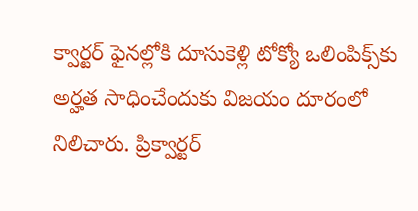క్వార్టర్‌ ఫైనల్లోకి దూసుకెళ్లి టోక్యో ఒలింపిక్స్‌కు అర్హత సాధించేందుకు విజయం దూరంలో నిలిచారు. ప్రిక్వార్టర్‌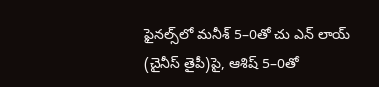ఫైనల్స్‌లో మనీశ్‌ 5–0తో చు ఎన్‌ లాయ్‌ (చైనీస్‌ తైపీ)పై, ఆశిష్‌ 5–0తో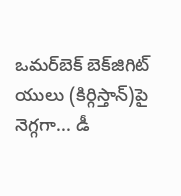ఒమర్‌బెక్‌ బెక్‌జిగిట్‌ యులు (కిర్గిస్తాన్‌)పై నెగ్గగా... డీ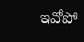ఇవోపో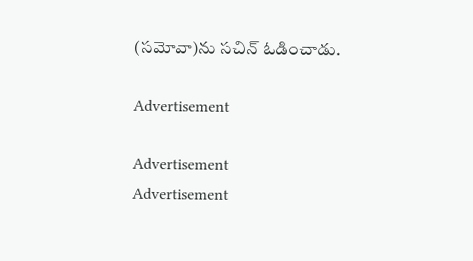(సమోవా)ను సచిన్‌ ఓడించాడు.

Advertisement

Advertisement
Advertisement